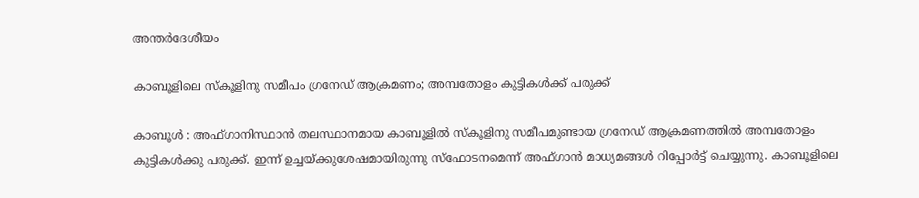അന്തർദേശീയം

കാബൂളിലെ സ്കൂളിനു സമീപം ഗ്രനേഡ് ആക്രമണം; അമ്പതോളം കുട്ടികൾ‌ക്ക് പരുക്ക്

കാബൂൾ : അഫ്ഗാനിസ്ഥാൻ തലസ്ഥാനമായ കാബൂളിൽ സ്കൂളിനു സമീപമുണ്ടായ ഗ്രനേഡ് ആക്രമണത്തിൽ അമ്പതോളം കുട്ടികൾ‌ക്കു പരുക്ക്. ഇന്ന് ഉച്ചയ്ക്കുശേഷമായിരുന്നു സ്ഫോടനമെന്ന് അഫ്ഗാൻ മാധ്യമങ്ങൾ റിപ്പോർട്ട് ചെയ്യുന്നു. കാബൂളിലെ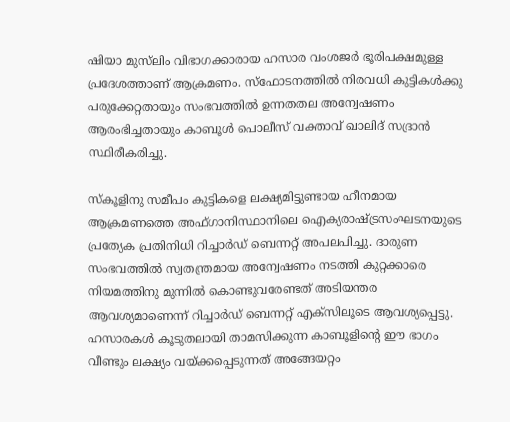ഷിയാ മുസ്‌ലിം വിഭാഗക്കാരായ ഹസാര വംശജർ ഭൂരിപക്ഷമുള്ള പ്രദേശത്താണ് ആക്രമണം. സ്ഫോടനത്തിൽ നിരവധി കുട്ടികൾക്കു പരുക്കേറ്റതായും സംഭവത്തിൽ ഉന്നതതല അന്വേഷണം ആരംഭിച്ചതായും കാബൂൾ പൊലീസ് വക്താവ് ഖാലിദ് സദ്രാൻ സ്ഥിരീകരിച്ചു.

സ്കൂളിനു സമീപം കുട്ടികളെ ലക്ഷ്യമിട്ടുണ്ടായ ഹീനമായ ആക്രമണത്തെ അഫ്ഗാനിസ്ഥാനിലെ ഐക്യരാഷ്ട്രസംഘടനയുടെ പ്രത്യേക പ്രതിനിധി റിച്ചാർഡ് ബെന്നറ്റ് അപലപിച്ചു. ദാരുണ സംഭവത്തിൽ സ്വതന്ത്രമായ അന്വേഷണം നടത്തി കുറ്റക്കാരെ നിയമത്തിനു മുന്നിൽ കൊണ്ടുവരേണ്ടത് അടിയന്തര ആവശ്യമാണെന്ന് റിച്ചാർഡ് ബെന്നറ്റ് എക്‌സിലൂടെ ആവശ്യപ്പെട്ടു. ഹസാരകൾ കൂടുതലായി താമസിക്കുന്ന കാബൂളിന്റെ ഈ ഭാഗം വീണ്ടും ലക്ഷ്യം വയ്ക്കപ്പെടുന്നത് അങ്ങേയറ്റം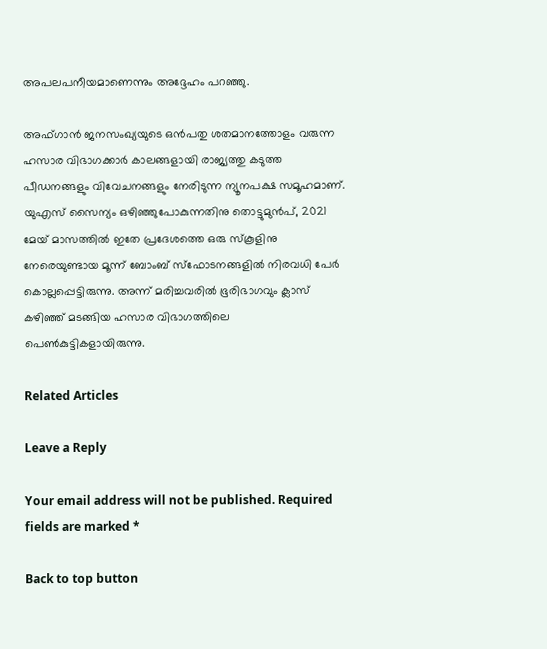അപലപനീയമാണെന്നും അദ്ദേഹം പറഞ്ഞു.

അഫ്ഗാൻ ജനസംഖ്യയുടെ ഒൻപതു ശതമാനത്തോളം വരുന്ന ഹസാര വിഭാഗക്കാർ കാലങ്ങളായി രാജ്യത്തു കടുത്ത പീഡനങ്ങളും വിവേചനങ്ങളും നേരിടുന്ന ന്യൂനപക്ഷ സമൂഹമാണ്. യുഎസ് സൈന്യം ഒഴിഞ്ഞുപോകുന്നതിനു തൊട്ടുമുൻപ്, 2021 മേയ് മാസത്തിൽ ഇതേ പ്രദേശത്തെ ഒരു സ്കൂളിനു നേരെയുണ്ടായ മൂന്ന് ബോംബ് സ്ഫോടനങ്ങളിൽ നിരവധി പേർ കൊല്ലപ്പെട്ടിരുന്നു. അന്ന് മരിച്ചവരിൽ ഭൂരിഭാഗവും ക്ലാസ് കഴിഞ്ഞ് മടങ്ങിയ ഹസാര വിഭാഗത്തിലെ പെൺകുട്ടികളായിരുന്നു.

Related Articles

Leave a Reply

Your email address will not be published. Required fields are marked *

Back to top button